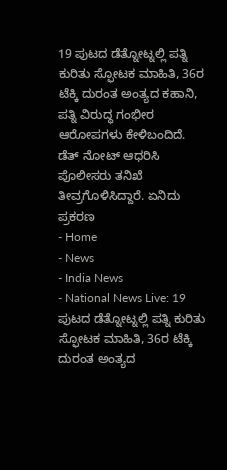19 ಪುಟದ ಡೆತ್ನೋಟ್ನಲ್ಲಿ ಪತ್ನಿ ಕುರಿತು ಸ್ಫೋಟಕ ಮಾಹಿತಿ, 36ರ ಟೆಕ್ಕಿ ದುರಂತ ಅಂತ್ಯದ ಕಹಾನಿ, ಪತ್ನಿ ವಿರುದ್ಧ ಗಂಭೀರ ಆರೋಪಗಳು ಕೇಳಿಬಂದಿದೆ. ಡೆತ್ ನೋಟ್ ಆಧರಿಸಿ ಪೊಲೀಸರು ತನಿಖೆ ತೀವ್ರಗೊಳಿಸಿದ್ದಾರೆ. ಏನಿದು ಪ್ರಕರಣ
- Home
- News
- India News
- National News Live: 19 ಪುಟದ ಡೆತ್ನೋಟ್ನಲ್ಲಿ ಪತ್ನಿ ಕುರಿತು ಸ್ಫೋಟಕ ಮಾಹಿತಿ, 36ರ ಟೆಕ್ಕಿ ದುರಂತ ಅಂತ್ಯದ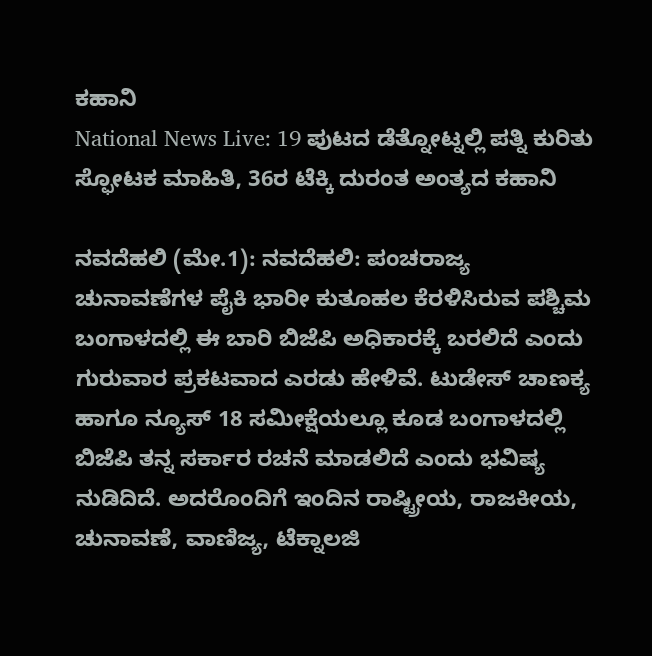ಕಹಾನಿ
National News Live: 19 ಪುಟದ ಡೆತ್ನೋಟ್ನಲ್ಲಿ ಪತ್ನಿ ಕುರಿತು ಸ್ಫೋಟಕ ಮಾಹಿತಿ, 36ರ ಟೆಕ್ಕಿ ದುರಂತ ಅಂತ್ಯದ ಕಹಾನಿ

ನವದೆಹಲಿ (ಮೇ.1): ನವದೆಹಲಿ: ಪಂಚರಾಜ್ಯ ಚುನಾವಣೆಗಳ ಪೈಕಿ ಭಾರೀ ಕುತೂಹಲ ಕೆರಳಿಸಿರುವ ಪಶ್ಚಿಮ ಬಂಗಾಳದಲ್ಲಿ ಈ ಬಾರಿ ಬಿಜೆಪಿ ಅಧಿಕಾರಕ್ಕೆ ಬರಲಿದೆ ಎಂದು ಗುರುವಾರ ಪ್ರಕಟವಾದ ಎರಡು ಹೇಳಿವೆ. ಟುಡೇಸ್ ಚಾಣಕ್ಯ ಹಾಗೂ ನ್ಯೂಸ್ 18 ಸಮೀಕ್ಷೆಯಲ್ಲೂ ಕೂಡ ಬಂಗಾಳದಲ್ಲಿ ಬಿಜೆಪಿ ತನ್ನ ಸರ್ಕಾರ ರಚನೆ ಮಾಡಲಿದೆ ಎಂದು ಭವಿಷ್ಯ ನುಡಿದಿದೆ. ಅದರೊಂದಿಗೆ ಇಂದಿನ ರಾಷ್ಟ್ರೀಯ, ರಾಜಕೀಯ, ಚುನಾವಣೆ, ವಾಣಿಜ್ಯ, ಟೆಕ್ನಾಲಜಿ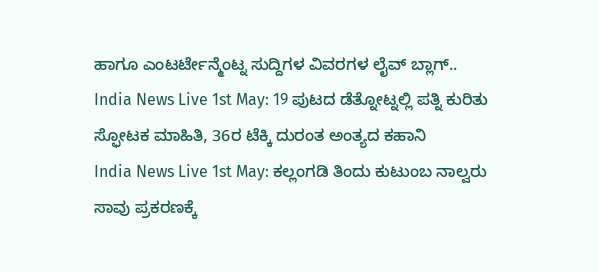ಹಾಗೂ ಎಂಟರ್ಟೇನ್ಮೆಂಟ್ನ ಸುದ್ದಿಗಳ ವಿವರಗಳ ಲೈವ್ ಬ್ಲಾಗ್..
India News Live 1st May: 19 ಪುಟದ ಡೆತ್ನೋಟ್ನಲ್ಲಿ ಪತ್ನಿ ಕುರಿತು ಸ್ಫೋಟಕ ಮಾಹಿತಿ, 36ರ ಟೆಕ್ಕಿ ದುರಂತ ಅಂತ್ಯದ ಕಹಾನಿ
India News Live 1st May: ಕಲ್ಲಂಗಡಿ ತಿಂದು ಕುಟುಂಬ ನಾಲ್ವರು ಸಾವು ಪ್ರಕರಣಕ್ಕೆ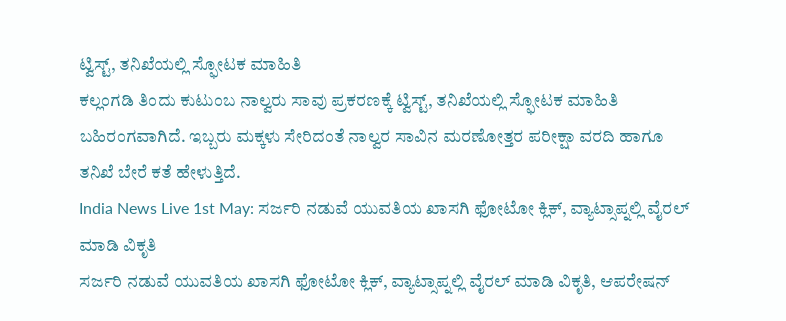ಟ್ವಿಸ್ಟ್, ತನಿಖೆಯಲ್ಲಿ ಸ್ಫೋಟಕ ಮಾಹಿತಿ
ಕಲ್ಲಂಗಡಿ ತಿಂದು ಕುಟುಂಬ ನಾಲ್ವರು ಸಾವು ಪ್ರಕರಣಕ್ಕೆ ಟ್ವಿಸ್ಟ್, ತನಿಖೆಯಲ್ಲಿ ಸ್ಫೋಟಕ ಮಾಹಿತಿ ಬಹಿರಂಗವಾಗಿದೆ. ಇಬ್ಬರು ಮಕ್ಕಳು ಸೇರಿದಂತೆ ನಾಲ್ವರ ಸಾವಿನ ಮರಣೋತ್ತರ ಪರೀಕ್ಷಾ ವರದಿ ಹಾಗೂ ತನಿಖೆ ಬೇರೆ ಕತೆ ಹೇಳುತ್ತಿದೆ.
India News Live 1st May: ಸರ್ಜರಿ ನಡುವೆ ಯುವತಿಯ ಖಾಸಗಿ ಫೋಟೋ ಕ್ಲಿಕ್, ವ್ಯಾಟ್ಸಾಪ್ನಲ್ಲಿ ವೈರಲ್ ಮಾಡಿ ವಿಕೃತಿ
ಸರ್ಜರಿ ನಡುವೆ ಯುವತಿಯ ಖಾಸಗಿ ಫೋಟೋ ಕ್ಲಿಕ್, ವ್ಯಾಟ್ಸಾಪ್ನಲ್ಲಿ ವೈರಲ್ ಮಾಡಿ ವಿಕೃತಿ, ಆಪರೇಷನ್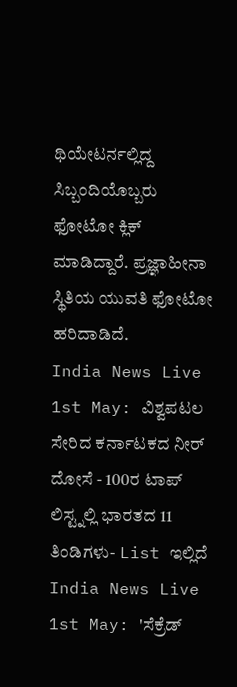ಥಿಯೇಟರ್ನಲ್ಲಿದ್ದ ಸಿಬ್ಬಂದಿಯೊಬ್ಬರು ಫೋಟೋ ಕ್ಲಿಕ್ ಮಾಡಿದ್ದಾರೆ. ಪ್ರಜ್ಞಾಹೀನಾ ಸ್ಥಿತಿಯ ಯುವತಿ ಫೋಟೋ ಹರಿದಾಡಿದೆ.
India News Live 1st May: ವಿಶ್ವಪಟಲ ಸೇರಿದ ಕರ್ನಾಟಕದ ನೀರ್ ದೋಸೆ - 100ರ ಟಾಪ್ ಲಿಸ್ಟ್ನಲ್ಲಿ ಭಾರತದ 11 ತಿಂಡಿಗಳು- List ಇಲ್ಲಿದೆ
India News Live 1st May: 'ಸೆಕ್ರೆಡ್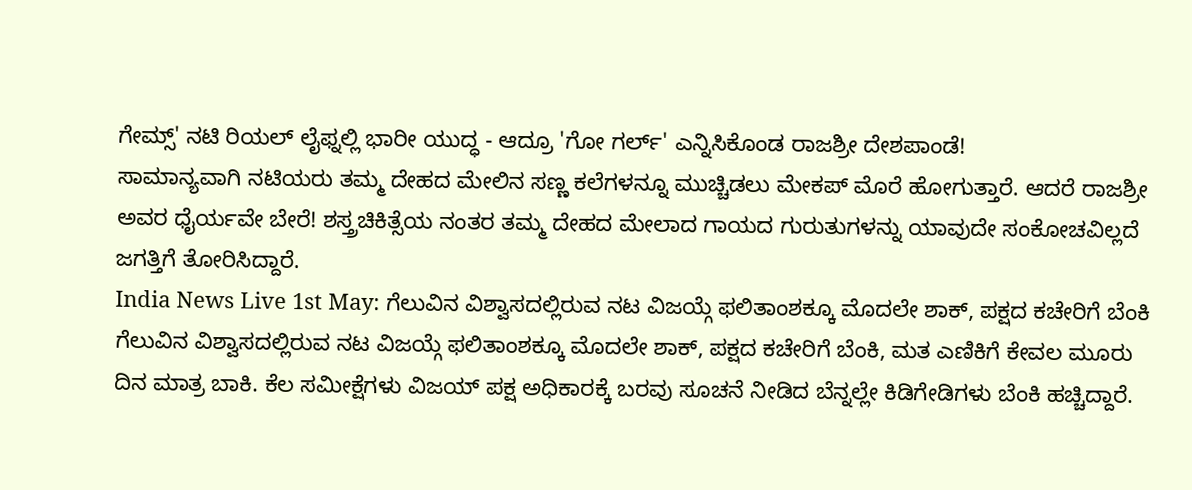ಗೇಮ್ಸ್' ನಟಿ ರಿಯಲ್ ಲೈಫ್ನಲ್ಲಿ ಭಾರೀ ಯುದ್ಧ - ಆದ್ರೂ 'ಗೋ ಗರ್ಲ್' ಎನ್ನಿಸಿಕೊಂಡ ರಾಜಶ್ರೀ ದೇಶಪಾಂಡೆ!
ಸಾಮಾನ್ಯವಾಗಿ ನಟಿಯರು ತಮ್ಮ ದೇಹದ ಮೇಲಿನ ಸಣ್ಣ ಕಲೆಗಳನ್ನೂ ಮುಚ್ಚಿಡಲು ಮೇಕಪ್ ಮೊರೆ ಹೋಗುತ್ತಾರೆ. ಆದರೆ ರಾಜಶ್ರೀ ಅವರ ಧೈರ್ಯವೇ ಬೇರೆ! ಶಸ್ತ್ರಚಿಕಿತ್ಸೆಯ ನಂತರ ತಮ್ಮ ದೇಹದ ಮೇಲಾದ ಗಾಯದ ಗುರುತುಗಳನ್ನು ಯಾವುದೇ ಸಂಕೋಚವಿಲ್ಲದೆ ಜಗತ್ತಿಗೆ ತೋರಿಸಿದ್ದಾರೆ.
India News Live 1st May: ಗೆಲುವಿನ ವಿಶ್ವಾಸದಲ್ಲಿರುವ ನಟ ವಿಜಯ್ಗೆ ಫಲಿತಾಂಶಕ್ಕೂ ಮೊದಲೇ ಶಾಕ್, ಪಕ್ಷದ ಕಚೇರಿಗೆ ಬೆಂಕಿ
ಗೆಲುವಿನ ವಿಶ್ವಾಸದಲ್ಲಿರುವ ನಟ ವಿಜಯ್ಗೆ ಫಲಿತಾಂಶಕ್ಕೂ ಮೊದಲೇ ಶಾಕ್, ಪಕ್ಷದ ಕಚೇರಿಗೆ ಬೆಂಕಿ, ಮತ ಎಣಿಕಿಗೆ ಕೇವಲ ಮೂರು ದಿನ ಮಾತ್ರ ಬಾಕಿ. ಕೆಲ ಸಮೀಕ್ಷೆಗಳು ವಿಜಯ್ ಪಕ್ಷ ಅಧಿಕಾರಕ್ಕೆ ಬರವು ಸೂಚನೆ ನೀಡಿದ ಬೆನ್ನಲ್ಲೇ ಕಿಡಿಗೇಡಿಗಳು ಬೆಂಕಿ ಹಚ್ಚಿದ್ದಾರೆ.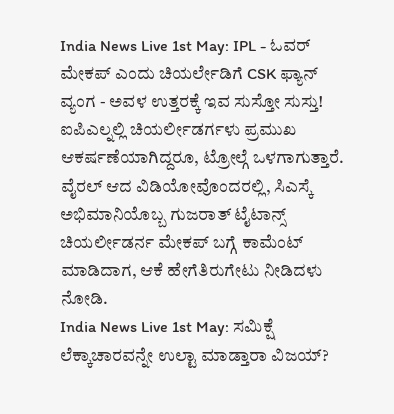India News Live 1st May: IPL - ಓವರ್ ಮೇಕಪ್ ಎಂದು ಚಿಯರ್ಲೇಡಿಗೆ CSK ಫ್ಯಾನ್ ವ್ಯಂಗ - ಅವಳ ಉತ್ತರಕ್ಕೆ ಇವ ಸುಸ್ತೋ ಸುಸ್ತು!
ಐಪಿಎಲ್ನಲ್ಲಿ ಚಿಯರ್ಲೀಡರ್ಗಳು ಪ್ರಮುಖ ಆಕರ್ಷಣೆಯಾಗಿದ್ದರೂ, ಟ್ರೋಲ್ಗೆ ಒಳಗಾಗುತ್ತಾರೆ. ವೈರಲ್ ಆದ ವಿಡಿಯೋವೊಂದರಲ್ಲಿ, ಸಿಎಸ್ಕೆ ಅಭಿಮಾನಿಯೊಬ್ಬ ಗುಜರಾತ್ ಟೈಟಾನ್ಸ್ ಚಿಯರ್ಲೀಡರ್ನ ಮೇಕಪ್ ಬಗ್ಗೆ ಕಾಮೆಂಟ್ ಮಾಡಿದಾಗ, ಆಕೆ ಹೇಗೆತಿರುಗೇಟು ನೀಡಿದಳು ನೋಡಿ.
India News Live 1st May: ಸಮಿಕ್ಷೆ ಲೆಕ್ಕಾಚಾರವನ್ನೇ ಉಲ್ಟಾ ಮಾಡ್ತಾರಾ ವಿಜಯ್?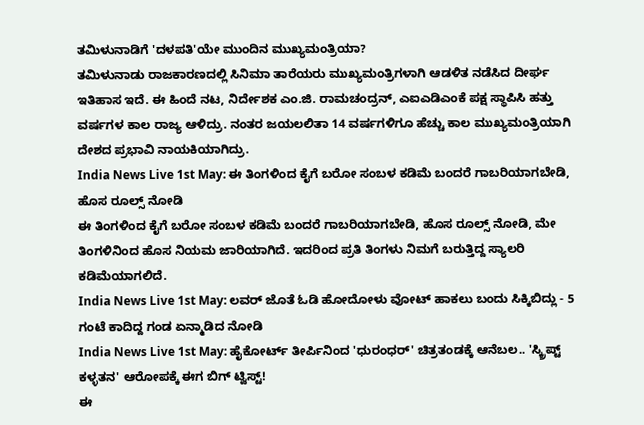ತಮಿಳುನಾಡಿಗೆ 'ದಳಪತಿ'ಯೇ ಮುಂದಿನ ಮುಖ್ಯಮಂತ್ರಿಯಾ?
ತಮಿಳುನಾಡು ರಾಜಕಾರಣದಲ್ಲಿ ಸಿನಿಮಾ ತಾರೆಯರು ಮುಖ್ಯಮಂತ್ರಿಗಳಾಗಿ ಆಡಳಿತ ನಡೆಸಿದ ದೀರ್ಘ ಇತಿಹಾಸ ಇದೆ. ಈ ಹಿಂದೆ ನಟ, ನಿರ್ದೇಶಕ ಎಂ.ಜಿ. ರಾಮಚಂದ್ರನ್, ಎಐಎಡಿಎಂಕೆ ಪಕ್ಷ ಸ್ಥಾಪಿಸಿ ಹತ್ತು ವರ್ಷಗಳ ಕಾಲ ರಾಜ್ಯ ಆಳಿದ್ರು. ನಂತರ ಜಯಲಲಿತಾ 14 ವರ್ಷಗಳಿಗೂ ಹೆಚ್ಚು ಕಾಲ ಮುಖ್ಯಮಂತ್ರಿಯಾಗಿ ದೇಶದ ಪ್ರಭಾವಿ ನಾಯಕಿಯಾಗಿದ್ರು.
India News Live 1st May: ಈ ತಿಂಗಳಿಂದ ಕೈಗೆ ಬರೋ ಸಂಬಳ ಕಡಿಮೆ ಬಂದರೆ ಗಾಬರಿಯಾಗಬೇಡಿ, ಹೊಸ ರೂಲ್ಸ್ ನೋಡಿ
ಈ ತಿಂಗಳಿಂದ ಕೈಗೆ ಬರೋ ಸಂಬಳ ಕಡಿಮೆ ಬಂದರೆ ಗಾಬರಿಯಾಗಬೇಡಿ, ಹೊಸ ರೂಲ್ಸ್ ನೋಡಿ, ಮೇ ತಿಂಗಳಿನಿಂದ ಹೊಸ ನಿಯಮ ಜಾರಿಯಾಗಿದೆ. ಇದರಿಂದ ಪ್ರತಿ ತಿಂಗಳು ನಿಮಗೆ ಬರುತ್ತಿದ್ದ ಸ್ಯಾಲರಿ ಕಡಿಮೆಯಾಗಲಿದೆ.
India News Live 1st May: ಲವರ್ ಜೊತೆ ಓಡಿ ಹೋದೋಳು ವೋಟ್ ಹಾಕಲು ಬಂದು ಸಿಕ್ಕಿಬಿದ್ಲು - 5 ಗಂಟೆ ಕಾದಿದ್ದ ಗಂಡ ಏನ್ಮಾಡಿದ ನೋಡಿ
India News Live 1st May: ಹೈಕೋರ್ಟ್ ತೀರ್ಪಿನಿಂದ 'ಧುರಂಧರ್' ಚಿತ್ರತಂಡಕ್ಕೆ ಆನೆಬಲ.. 'ಸ್ಕ್ರಿಪ್ಟ್ ಕಳ್ಳತನ' ಆರೋಪಕ್ಕೆ ಈಗ ಬಿಗ್ ಟ್ವಿಸ್ಟ್!
ಈ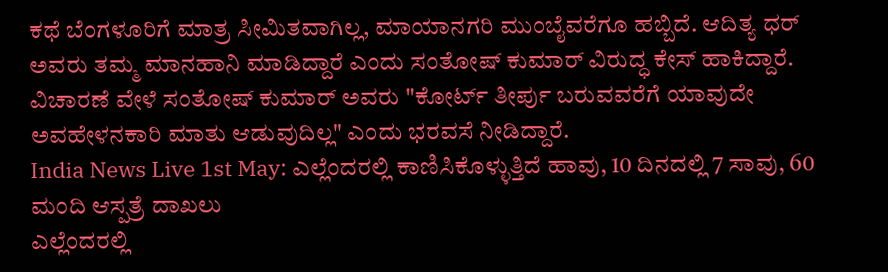ಕಥೆ ಬೆಂಗಳೂರಿಗೆ ಮಾತ್ರ ಸೀಮಿತವಾಗಿಲ್ಲ, ಮಾಯಾನಗರಿ ಮುಂಬೈವರೆಗೂ ಹಬ್ಬಿದೆ. ಆದಿತ್ಯ ಧರ್ ಅವರು ತಮ್ಮ ಮಾನಹಾನಿ ಮಾಡಿದ್ದಾರೆ ಎಂದು ಸಂತೋಷ್ ಕುಮಾರ್ ವಿರುದ್ಧ ಕೇಸ್ ಹಾಕಿದ್ದಾರೆ. ವಿಚಾರಣೆ ವೇಳೆ ಸಂತೋಷ್ ಕುಮಾರ್ ಅವರು "ಕೋರ್ಟ್ ತೀರ್ಪು ಬರುವವರೆಗೆ ಯಾವುದೇ ಅವಹೇಳನಕಾರಿ ಮಾತು ಆಡುವುದಿಲ್ಲ" ಎಂದು ಭರವಸೆ ನೀಡಿದ್ದಾರೆ.
India News Live 1st May: ಎಲ್ಲೆಂದರಲ್ಲಿ ಕಾಣಿಸಿಕೊಳ್ಳುತ್ತಿದೆ ಹಾವು, 10 ದಿನದಲ್ಲಿ 7 ಸಾವು, 60 ಮಂದಿ ಆಸ್ಪತ್ರೆ ದಾಖಲು
ಎಲ್ಲೆಂದರಲ್ಲಿ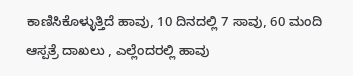ಕಾಣಿಸಿಕೊಳ್ಳುತ್ತಿದೆ ಹಾವು, 10 ದಿನದಲ್ಲಿ 7 ಸಾವು, 60 ಮಂದಿ ಆಸ್ಪತ್ರೆ ದಾಖಲು , ಎಲ್ಲೆಂದರಲ್ಲಿ ಹಾವು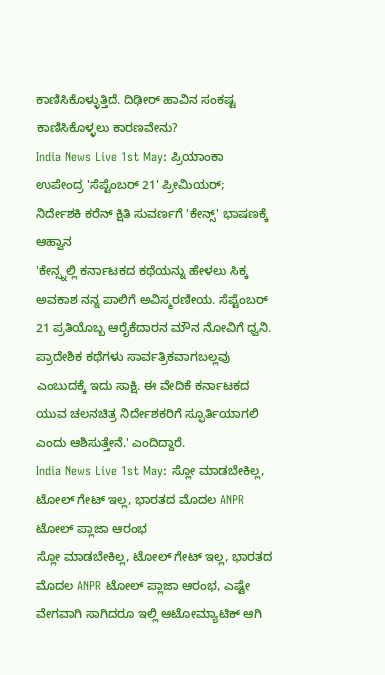ಕಾಣಿಸಿಕೊಳ್ಳುತ್ತಿದೆ. ದಿಢೀರ್ ಹಾವಿನ ಸಂಕಷ್ಟ ಕಾಣಿಸಿಕೊಳ್ಳಲು ಕಾರಣವೇನು?
India News Live 1st May: ಪ್ರಿಯಾಂಕಾ ಉಪೇಂದ್ರ 'ಸೆಪ್ಟೆಂಬರ್ 21' ಪ್ರೀಮಿಯರ್; ನಿರ್ದೇಶಕಿ ಕರೆನ್ ಕ್ಷಿತಿ ಸುವರ್ಣಗೆ 'ಕೇನ್ಸ್' ಭಾಷಣಕ್ಕೆ ಆಹ್ವಾನ
'ಕೇನ್ಸ್ನಲ್ಲಿ ಕರ್ನಾಟಕದ ಕಥೆಯನ್ನು ಹೇಳಲು ಸಿಕ್ಕ ಅವಕಾಶ ನನ್ನ ಪಾಲಿಗೆ ಅವಿಸ್ಮರಣೀಯ. ಸೆಪ್ಟೆಂಬರ್ 21 ಪ್ರತಿಯೊಬ್ಬ ಆರೈಕೆದಾರನ ಮೌನ ನೋವಿಗೆ ಧ್ವನಿ. ಪ್ರಾದೇಶಿಕ ಕಥೆಗಳು ಸಾರ್ವತ್ರಿಕವಾಗಬಲ್ಲವು ಎಂಬುದಕ್ಕೆ ಇದು ಸಾಕ್ಷಿ. ಈ ವೇದಿಕೆ ಕರ್ನಾಟಕದ ಯುವ ಚಲನಚಿತ್ರ ನಿರ್ದೇಶಕರಿಗೆ ಸ್ಫೂರ್ತಿಯಾಗಲಿ ಎಂದು ಆಶಿಸುತ್ತೇನೆ.' ಎಂದಿದ್ದಾರೆ.
India News Live 1st May: ಸ್ಲೋ ಮಾಡಬೇಕಿಲ್ಲ, ಟೋಲ್ ಗೇಟ್ ಇಲ್ಲ, ಭಾರತದ ಮೊದಲ ANPR ಟೋಲ್ ಪ್ಲಾಜಾ ಆರಂಭ
ಸ್ಲೋ ಮಾಡಬೇಕಿಲ್ಲ, ಟೋಲ್ ಗೇಟ್ ಇಲ್ಲ, ಭಾರತದ ಮೊದಲ ANPR ಟೋಲ್ ಪ್ಲಾಜಾ ಆರಂಭ, ಎಷ್ಟೇ ವೇಗವಾಗಿ ಸಾಗಿದರೂ ಇಲ್ಲಿ ಆಟೋಮ್ಯಾಟಿಕ್ ಆಗಿ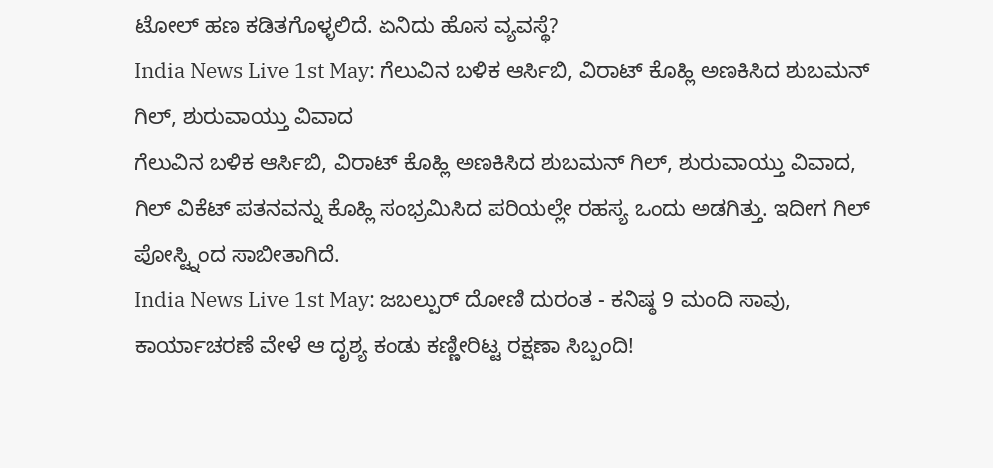ಟೋಲ್ ಹಣ ಕಡಿತಗೊಳ್ಳಲಿದೆ. ಏನಿದು ಹೊಸ ವ್ಯವಸ್ಥೆ?
India News Live 1st May: ಗೆಲುವಿನ ಬಳಿಕ ಆರ್ಸಿಬಿ, ವಿರಾಟ್ ಕೊಹ್ಲಿ ಅಣಕಿಸಿದ ಶುಬಮನ್ ಗಿಲ್, ಶುರುವಾಯ್ತು ವಿವಾದ
ಗೆಲುವಿನ ಬಳಿಕ ಆರ್ಸಿಬಿ, ವಿರಾಟ್ ಕೊಹ್ಲಿ ಅಣಕಿಸಿದ ಶುಬಮನ್ ಗಿಲ್, ಶುರುವಾಯ್ತು ವಿವಾದ, ಗಿಲ್ ವಿಕೆಟ್ ಪತನವನ್ನು ಕೊಹ್ಲಿ ಸಂಭ್ರಮಿಸಿದ ಪರಿಯಲ್ಲೇ ರಹಸ್ಯ ಒಂದು ಅಡಗಿತ್ತು. ಇದೀಗ ಗಿಲ್ ಪೋಸ್ಟ್ನಿಂದ ಸಾಬೀತಾಗಿದೆ.
India News Live 1st May: ಜಬಲ್ಪುರ್ ದೋಣಿ ದುರಂತ - ಕನಿಷ್ಠ 9 ಮಂದಿ ಸಾವು, ಕಾರ್ಯಾಚರಣೆ ವೇಳೆ ಆ ದೃಶ್ಯ ಕಂಡು ಕಣ್ಣೀರಿಟ್ಟ ರಕ್ಷಣಾ ಸಿಬ್ಬಂದಿ!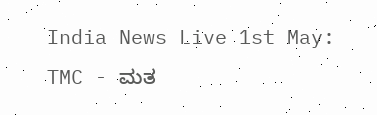India News Live 1st May: TMC - ಮತ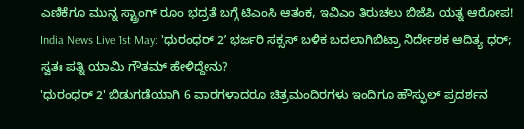ಎಣಿಕೆಗೂ ಮುನ್ನ ಸ್ಟ್ರಾಂಗ್ ರೂಂ ಭದ್ರತೆ ಬಗ್ಗೆ ಟಿಎಂಸಿ ಆತಂಕ, ಇವಿಎಂ ತಿರುಚಲು ಬಿಜೆಪಿ ಯತ್ನ ಆರೋಪ!
India News Live 1st May: 'ಧುರಂಧರ್ 2ʼ ಭರ್ಜರಿ ಸಕ್ಸಸ್ ಬಳಿಕ ಬದಲಾಗಿಬಿಟ್ರಾ ನಿರ್ದೇಶಕ ಆದಿತ್ಯ ಧರ್; ಸ್ವತಃ ಪತ್ನಿ ಯಾಮಿ ಗೌತಮ್ ಹೇಳಿದ್ದೇನು?
'ಧುರಂಧರ್ 2' ಬಿಡುಗಡೆಯಾಗಿ 6 ವಾರಗಳಾದರೂ ಚಿತ್ರಮಂದಿರಗಳು ಇಂದಿಗೂ ಹೌಸ್ಫುಲ್ ಪ್ರದರ್ಶನ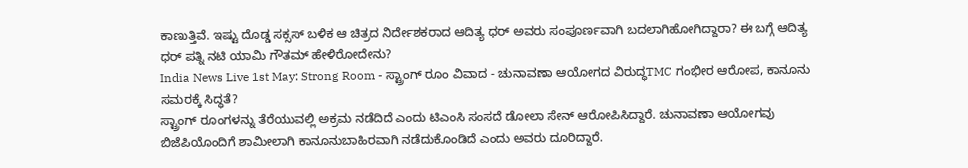ಕಾಣುತ್ತಿವೆ. ಇಷ್ಟು ದೊಡ್ಡ ಸಕ್ಸಸ್ ಬಳಿಕ ಆ ಚಿತ್ರದ ನಿರ್ದೇಶಕರಾದ ಆದಿತ್ಯ ಧರ್ ಅವರು ಸಂಪೂರ್ಣವಾಗಿ ಬದಲಾಗಿಹೋಗಿದ್ದಾರಾ? ಈ ಬಗ್ಗೆ ಆದಿತ್ಯ ಧರ್ ಪತ್ನಿ ನಟಿ ಯಾಮಿ ಗೌತಮ್ ಹೇಳಿರೋದೇನು?
India News Live 1st May: Strong Room - ಸ್ಟ್ರಾಂಗ್ ರೂಂ ವಿವಾದ - ಚುನಾವಣಾ ಆಯೋಗದ ವಿರುದ್ಧTMC ಗಂಭೀರ ಆರೋಪ, ಕಾನೂನು ಸಮರಕ್ಕೆ ಸಿದ್ಧತೆ?
ಸ್ಟ್ರಾಂಗ್ ರೂಂಗಳನ್ನು ತೆರೆಯುವಲ್ಲಿ ಅಕ್ರಮ ನಡೆದಿದೆ ಎಂದು ಟಿಎಂಸಿ ಸಂಸದೆ ಡೋಲಾ ಸೇನ್ ಆರೋಪಿಸಿದ್ದಾರೆ. ಚುನಾವಣಾ ಆಯೋಗವು ಬಿಜೆಪಿಯೊಂದಿಗೆ ಶಾಮೀಲಾಗಿ ಕಾನೂನುಬಾಹಿರವಾಗಿ ನಡೆದುಕೊಂಡಿದೆ ಎಂದು ಅವರು ದೂರಿದ್ದಾರೆ.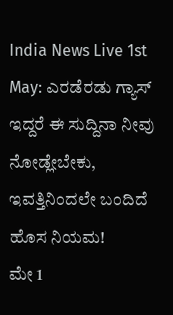India News Live 1st May: ಎರಡೆರಡು ಗ್ಯಾಸ್ ಇದ್ದರೆ ಈ ಸುದ್ದಿನಾ ನೀವು ನೋಡ್ಲೇಬೇಕು, ಇವತ್ತಿನಿಂದಲೇ ಬಂದಿದೆ ಹೊಸ ನಿಯಮ!
ಮೇ 1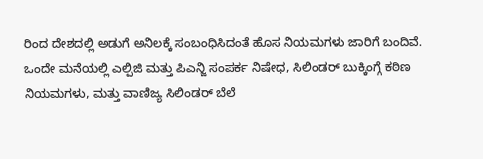ರಿಂದ ದೇಶದಲ್ಲಿ ಅಡುಗೆ ಅನಿಲಕ್ಕೆ ಸಂಬಂಧಿಸಿದಂತೆ ಹೊಸ ನಿಯಮಗಳು ಜಾರಿಗೆ ಬಂದಿವೆ. ಒಂದೇ ಮನೆಯಲ್ಲಿ ಎಲ್ಪಿಜಿ ಮತ್ತು ಪಿಎನ್ಜಿ ಸಂಪರ್ಕ ನಿಷೇಧ, ಸಿಲಿಂಡರ್ ಬುಕ್ಕಿಂಗ್ಗೆ ಕಠಿಣ ನಿಯಮಗಳು, ಮತ್ತು ವಾಣಿಜ್ಯ ಸಿಲಿಂಡರ್ ಬೆಲೆ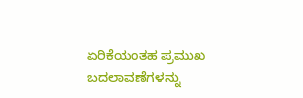ಏರಿಕೆಯಂತಹ ಪ್ರಮುಖ ಬದಲಾವಣೆಗಳನ್ನು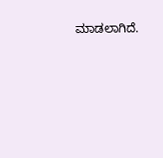ಮಾಡಲಾಗಿದೆ.